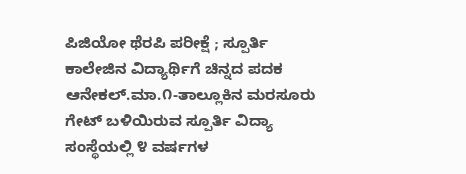ಪಿಜಿಯೋ ಥೆರಪಿ ಪರೀಕ್ಷೆ ; ಸ್ಪೂರ್ತಿ ಕಾಲೇಜಿನ ವಿದ್ಯಾರ್ಥಿಗೆ ಚಿನ್ನದ ಪದಕ
ಆನೇಕಲ್.ಮಾ.೧-ತಾಲ್ಲೂಕಿನ ಮರಸೂರು ಗೇಟ್ ಬಳಿಯಿರುವ ಸ್ಪೂರ್ತಿ ವಿದ್ಯಾ ಸಂಸ್ಥೆಯಲ್ಲಿ ೪ ವರ್ಷಗಳ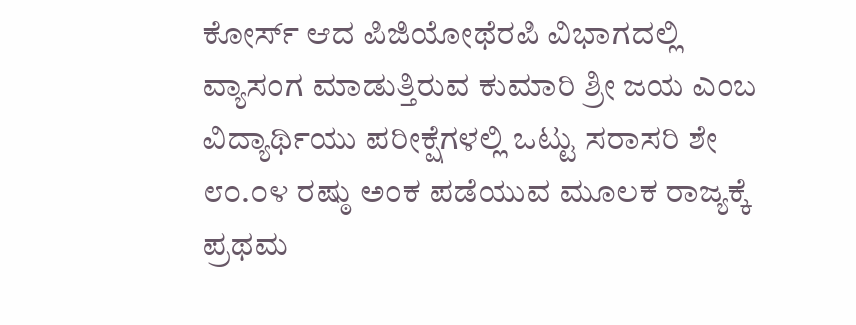ಕೋರ್ಸ್ ಆದ ಪಿಜಿಯೋಥೆರಪಿ ವಿಭಾಗದಲ್ಲಿ ವ್ಯಾಸಂಗ ಮಾಡುತ್ತಿರುವ ಕುಮಾರಿ ಶ್ರೀ ಜಯ ಎಂಬ ವಿದ್ಯಾರ್ಥಿಯು ಪರೀಕ್ಷೆಗಳಲ್ಲಿ ಒಟ್ಟು ಸರಾಸರಿ ಶೇ ೮೦.೦೪ ರಷ್ಠು ಅಂಕ ಪಡೆಯುವ ಮೂಲಕ ರಾಜ್ಯಕ್ಕೆ ಪ್ರಥಮ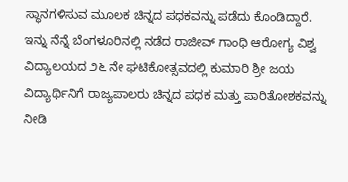ಸ್ಥಾನಗಳಿಸುವ ಮೂಲಕ ಚಿನ್ನದ ಪಧಕವನ್ನು ಪಡೆದು ಕೊಂಡಿದ್ದಾರೆ. ಇನ್ನು ನೆನ್ನೆ ಬೆಂಗಳೂರಿನಲ್ಲಿ ನಡೆದ ರಾಜೀವ್ ಗಾಂಧಿ ಆರೋಗ್ಯ ವಿಶ್ವ ವಿದ್ಯಾಲಯದ ೨೬ ನೇ ಘಟಿಕೋತ್ಸವದಲ್ಲಿ ಕುಮಾರಿ ಶ್ರೀ ಜಯ ವಿದ್ಯಾರ್ಥಿನಿಗೆ ರಾಜ್ಯಪಾಲರು ಚಿನ್ನದ ಪಧಕ ಮತ್ತು ಪಾರಿತೋಶಕವನ್ನು ನೀಡಿ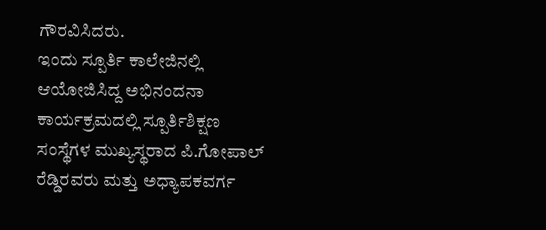ಗೌರವಿಸಿದರು.
ಇಂದು ಸ್ಪೂರ್ತಿ ಕಾಲೇಜಿನಲ್ಲಿ ಆಯೋಜಿಸಿದ್ದ ಅಭಿನಂದನಾ ಕಾರ್ಯಕ್ರಮದಲ್ಲಿ ಸ್ಪೂರ್ತಿಶಿಕ್ಷಣ ಸಂಸ್ಥೆಗಳ ಮುಖ್ಯಸ್ಥರಾದ ಪಿ.ಗೋಪಾಲ್ ರೆಡ್ಡಿರವರು ಮತ್ತು ಅಧ್ಯಾಪಕವರ್ಗ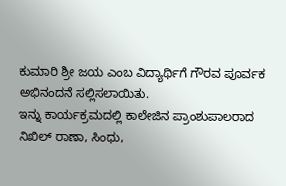ಕುಮಾರಿ ಶ್ರೀ ಜಯ ಎಂಬ ವಿದ್ಯಾರ್ಥಿಗೆ ಗೌರವ ಪೂರ್ವಕ ಅಭಿನಂದನೆ ಸಲ್ಲಿಸಲಾಯಿತು.
ಇನ್ನು ಕಾರ್ಯಕ್ರಮದಲ್ಲಿ ಕಾಲೇಜಿನ ಪ್ರಾಂಶುಪಾಲರಾದ ನಿಖಿಲ್ ರಾಣಾ, ಸಿಂಧು,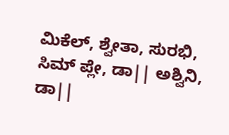ಮಿಕೆಲ್, ಶ್ವೇತಾ, ಸುರಭಿ, ಸಿಮ್ ಪ್ಲೇ, ಡಾ|| ಅಶ್ವಿನಿ, ಡಾ||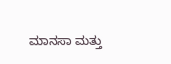ಮಾನಸಾ ಮತ್ತು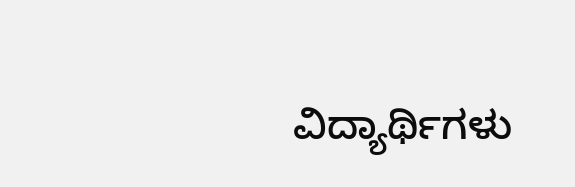ವಿದ್ಯಾರ್ಥಿಗಳು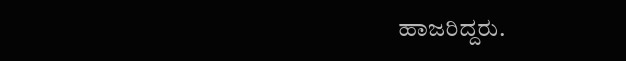ಹಾಜರಿದ್ದರು.